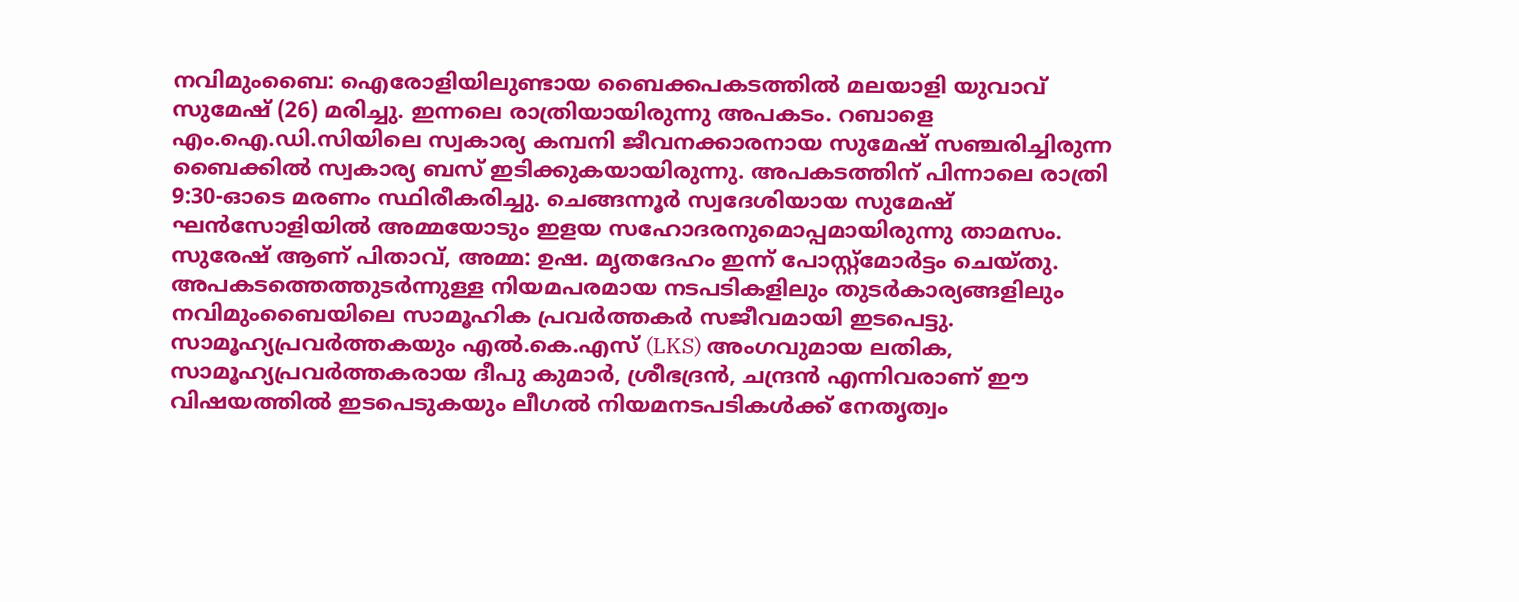നവിമുംബൈ: ഐരോളിയിലുണ്ടായ ബൈക്കപകടത്തിൽ മലയാളി യുവാവ് സുമേഷ് (26) മരിച്ചു. ഇന്നലെ രാത്രിയായിരുന്നു അപകടം. റബാളെ എം.ഐ.ഡി.സിയിലെ സ്വകാര്യ കമ്പനി ജീവനക്കാരനായ സുമേഷ് സഞ്ചരിച്ചിരുന്ന ബൈക്കിൽ സ്വകാര്യ ബസ് ഇടിക്കുകയായിരുന്നു. അപകടത്തിന് പിന്നാലെ രാത്രി 9:30-ഓടെ മരണം സ്ഥിരീകരിച്ചു. ചെങ്ങന്നൂർ സ്വദേശിയായ സുമേഷ് ഘൻസോളിയിൽ അമ്മയോടും ഇളയ സഹോദരനുമൊപ്പമായിരുന്നു താമസം. സുരേഷ് ആണ് പിതാവ്, അമ്മ: ഉഷ. മൃതദേഹം ഇന്ന് പോസ്റ്റ്മോർട്ടം ചെയ്തു.
അപകടത്തെത്തുടർന്നുള്ള നിയമപരമായ നടപടികളിലും തുടർകാര്യങ്ങളിലും നവിമുംബൈയിലെ സാമൂഹിക പ്രവർത്തകർ സജീവമായി ഇടപെട്ടു. സാമൂഹ്യപ്രവർത്തകയും എൽ.കെ.എസ് (LKS) അംഗവുമായ ലതിക, സാമൂഹ്യപ്രവർത്തകരായ ദീപു കുമാർ, ശ്രീഭദ്രൻ, ചന്ദ്രൻ എന്നിവരാണ് ഈ വിഷയത്തിൽ ഇടപെടുകയും ലീഗൽ നിയമനടപടികൾക്ക് നേതൃത്വം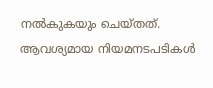നൽകുകയും ചെയ്തത്.
ആവശ്യമായ നിയമനടപടികൾ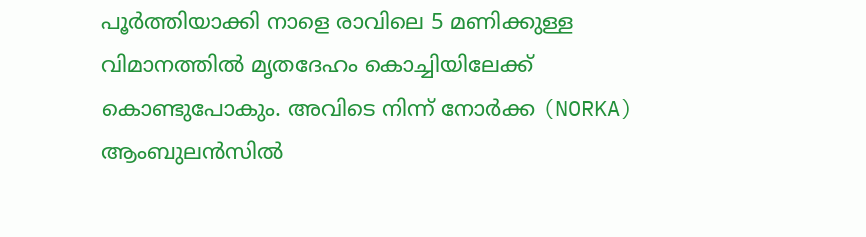പൂർത്തിയാക്കി നാളെ രാവിലെ 5 മണിക്കുള്ള വിമാനത്തിൽ മൃതദേഹം കൊച്ചിയിലേക്ക് കൊണ്ടുപോകും. അവിടെ നിന്ന് നോർക്ക (NORKA) ആംബുലൻസിൽ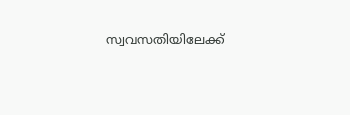സ്വവസതിയിലേക്ക്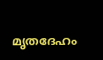മൃതദേഹം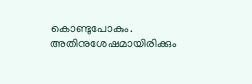കൊണ്ടുപോകും. അതിനുശേഷമായിരിക്കും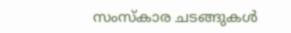സംസ്കാര ചടങ്ങുകൾ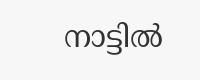നാട്ടിൽ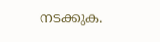നടക്കുക.